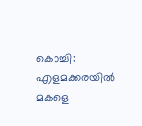കൊച്ചി: എളമക്കരയില്‍ മകളെ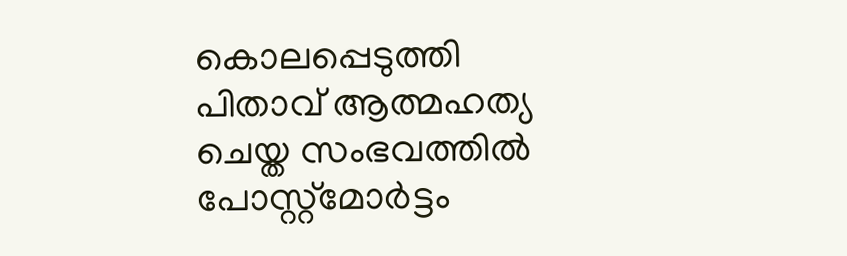കൊലപ്പെടുത്തി പിതാവ് ആത്മഹത്യ ചെയ്ത സംഭവത്തില്‍ പോസ്റ്റ്‌മോര്‍ട്ടം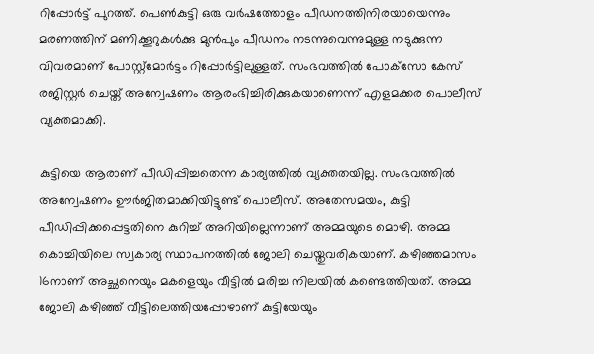റിപ്പോര്‍ട്ട് പുറത്ത്. പെണ്‍കുട്ടി ഒരു വര്‍ഷത്തോളം പീഡനത്തിനിരയായെന്നും മരണത്തിന് മണിക്കൂറുകള്‍ക്കു മുന്‍പും പീഡനം നടന്നുവെന്നുമുള്ള നടുക്കുന്ന വിവരമാണ് പോസ്റ്റ്‌മോര്‍ട്ടം റിപ്പോര്‍ട്ടിലുള്ളത്. സംഭവത്തില്‍ പോക്‌സോ കേസ് രജിസ്റ്റര്‍ ചെയ്ത് അന്വേഷണം ആരംഭിച്ചിരിക്കുകയാണെന്ന് എളമക്കര പൊലീസ് വ്യക്തമാക്കി.

കുട്ടിയെ ആരാണ് പീഡിപ്പിച്ചതെന്ന കാര്യത്തില്‍ വ്യക്തതയില്ല. സംഭവത്തില്‍ അന്വേഷണം ഊര്‍ജിതമാക്കിയിട്ടുണ്ട് പൊലീസ്. അതേസമയം, കുട്ടി പീഡിപ്പിക്കപ്പെട്ടതിനെ കുറിച്ച് അറിയില്ലെന്നാണ് അമ്മയുടെ മൊഴി. അമ്മ കൊച്ചിയിലെ സ്വകാര്യ സ്ഥാപനത്തില്‍ ജോലി ചെയ്തുവരികയാണ്. കഴിഞ്ഞമാസം 16നാണ് അച്ഛനെയും മകളെയും വീട്ടില്‍ മരിച്ച നിലയില്‍ കണ്ടെത്തിയത്. അമ്മ ജോലി കഴിഞ്ഞ് വീട്ടിലെത്തിയപ്പോഴാണ് കുട്ടിയേയും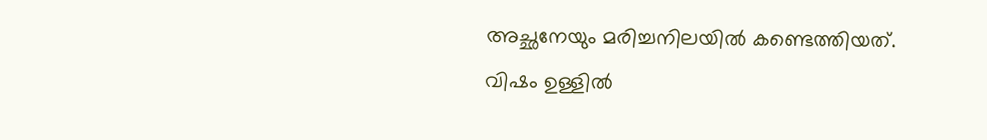അച്ഛനേയും മരിച്ചനിലയില്‍ കണ്ടെത്തിയത്. വിഷം ഉള്ളില്‍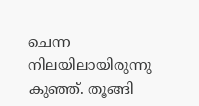ചെന്ന നിലയിലായിരുന്നു കുഞ്ഞ്. തൂങ്ങി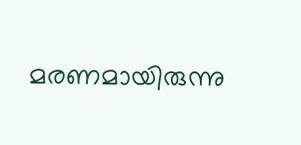മരണമായിരുന്നു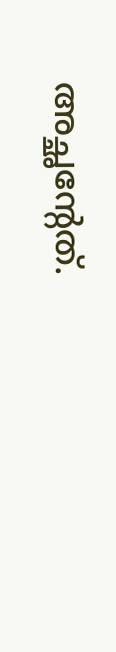അച്ഛന്റേത്.